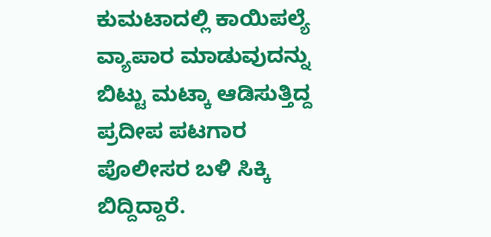ಕುಮಟಾದಲ್ಲಿ ಕಾಯಿಪಲ್ಯೆ ವ್ಯಾಪಾರ ಮಾಡುವುದನ್ನು ಬಿಟ್ಟು ಮಟ್ಕಾ ಆಡಿಸುತ್ತಿದ್ದ ಪ್ರದೀಪ ಪಟಗಾರ ಪೊಲೀಸರ ಬಳಿ ಸಿಕ್ಕಿ ಬಿದ್ದಿದ್ದಾರೆ.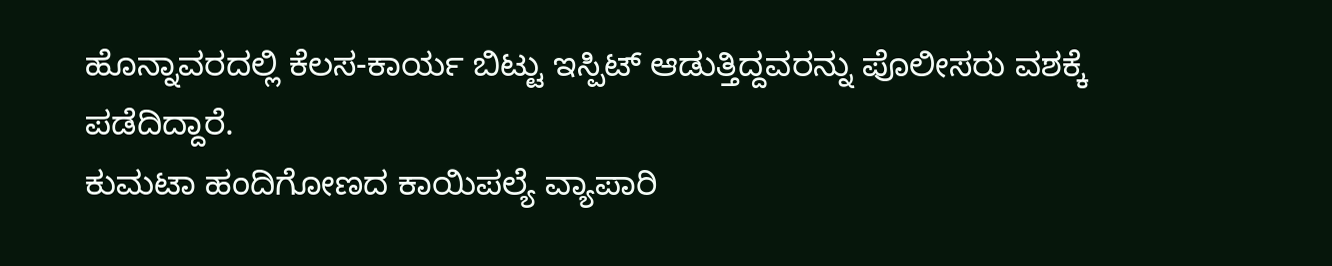ಹೊನ್ನಾವರದಲ್ಲಿ ಕೆಲಸ-ಕಾರ್ಯ ಬಿಟ್ಟು ಇಸ್ಪಿಟ್ ಆಡುತ್ತಿದ್ದವರನ್ನು ಪೊಲೀಸರು ವಶಕ್ಕೆ ಪಡೆದಿದ್ದಾರೆ.
ಕುಮಟಾ ಹಂದಿಗೋಣದ ಕಾಯಿಪಲ್ಯೆ ವ್ಯಾಪಾರಿ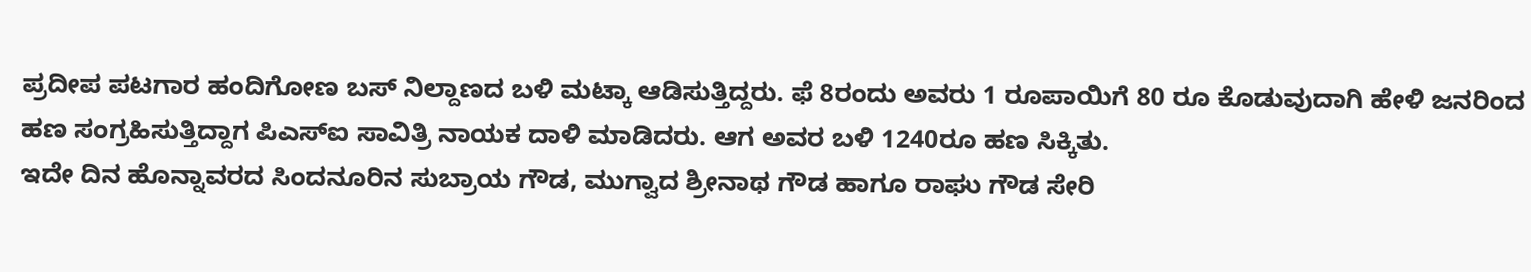ಪ್ರದೀಪ ಪಟಗಾರ ಹಂದಿಗೋಣ ಬಸ್ ನಿಲ್ದಾಣದ ಬಳಿ ಮಟ್ಕಾ ಆಡಿಸುತ್ತಿದ್ದರು. ಫೆ 8ರಂದು ಅವರು 1 ರೂಪಾಯಿಗೆ 80 ರೂ ಕೊಡುವುದಾಗಿ ಹೇಳಿ ಜನರಿಂದ ಹಣ ಸಂಗ್ರಹಿಸುತ್ತಿದ್ದಾಗ ಪಿಎಸ್ಐ ಸಾವಿತ್ರಿ ನಾಯಕ ದಾಳಿ ಮಾಡಿದರು. ಆಗ ಅವರ ಬಳಿ 1240ರೂ ಹಣ ಸಿಕ್ಕಿತು.
ಇದೇ ದಿನ ಹೊನ್ನಾವರದ ಸಿಂದನೂರಿನ ಸುಬ್ರಾಯ ಗೌಡ, ಮುಗ್ವಾದ ಶ್ರೀನಾಥ ಗೌಡ ಹಾಗೂ ರಾಘು ಗೌಡ ಸೇರಿ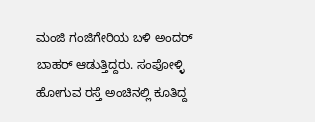ಮಂಜಿ ಗಂಜಿಗೇರಿಯ ಬಳಿ ಅಂದರ್ ಬಾಹರ್ ಆಡುತ್ತಿದ್ದರು. ಸಂಪೋಳ್ಳಿ ಹೋಗುವ ರಸ್ತೆ ಅಂಚಿನಲ್ಲಿ ಕೂತಿದ್ದ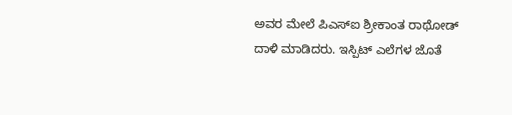ಅವರ ಮೇಲೆ ಪಿಎಸ್ಐ ಶ್ರೀಕಾಂತ ರಾಥೋಡ್ ದಾಳಿ ಮಾಡಿದರು. ಇಸ್ಪಿಟ್ ಎಲೆಗಳ ಜೊತೆ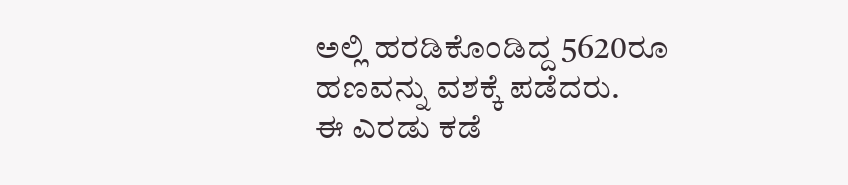ಅಲ್ಲಿ ಹರಡಿಕೊಂಡಿದ್ದ 5620ರೂ ಹಣವನ್ನು ವಶಕ್ಕೆ ಪಡೆದರು.
ಈ ಎರಡು ಕಡೆ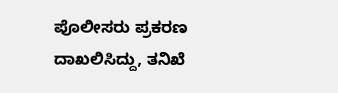ಪೊಲೀಸರು ಪ್ರಕರಣ ದಾಖಲಿಸಿದ್ದು, ತನಿಖೆ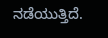ನಡೆಯುತ್ತಿದೆ.